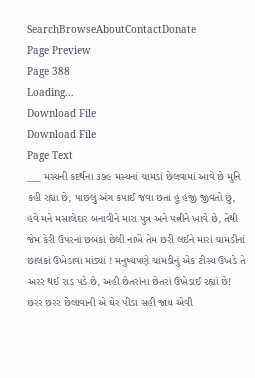SearchBrowseAboutContactDonate
Page Preview
Page 388
Loading...
Download File
Download File
Page Text
___ મસ્યની કદર્થના ૩૭૯ મસ્યનાં ચામડાં છેલવામાં આવે છે મુનિ કહી રહ્યા છે, પાછલું અંગ કપાઈ જવા છતાં હુ હજી જીવતો છું, હવે મને મસાલેદાર બનાવીને મારા પુત્ર અને પત્નીને ખાવે છે, તેથી જેમ કેરી ઉપરનાં છબકાં છેલી નાખે તેમ છરી લઈને મારાં ચામડીનાં છાલકાં ઉખેડાવા માંડ્યાં ! મનુષ્યપણે ચામડીનું એક ટીસ્ય ઉખડે તે અરર થઈ રાડ પડે છે, અહી છેતરાંના છેતરાં ઉખેડાઈ રહ્યાં છે! છરર છરર છેલાવાની એ ઘેર પીડા સહી જાય એવી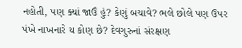નહોતી, પણ ક્યાં જાઉં હું? કેણું બચાવે? ભલે છોલે પણ ઉપર પંખે નાખનારે ય કોણ છે? દેવગુરુનાં સંરક્ષણ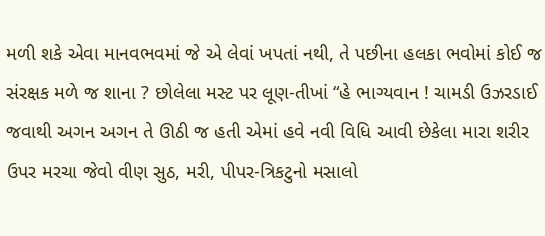મળી શકે એવા માનવભવમાં જે એ લેવાં ખપતાં નથી, તે પછીના હલકા ભવોમાં કોઈ જ સંરક્ષક મળે જ શાના ? છોલેલા મસ્ટ પર લૂણ-તીખાં “હે ભાગ્યવાન ! ચામડી ઉઝરડાઈ જવાથી અગન અગન તે ઊઠી જ હતી એમાં હવે નવી વિધિ આવી છેકેલા મારા શરીર ઉપર મરચા જેવો વીણ સુઠ, મરી, પીપર-ત્રિકટુનો મસાલો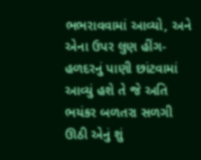ભભરાવવામાં આવ્યો, અને એના ઉપર લુણ હીંગ-હળદરનું પાણી છાંટવામાં આવ્યું હશે તે જે અતિ ભયંકર બળતરા સળગી ઊઠી એનું શું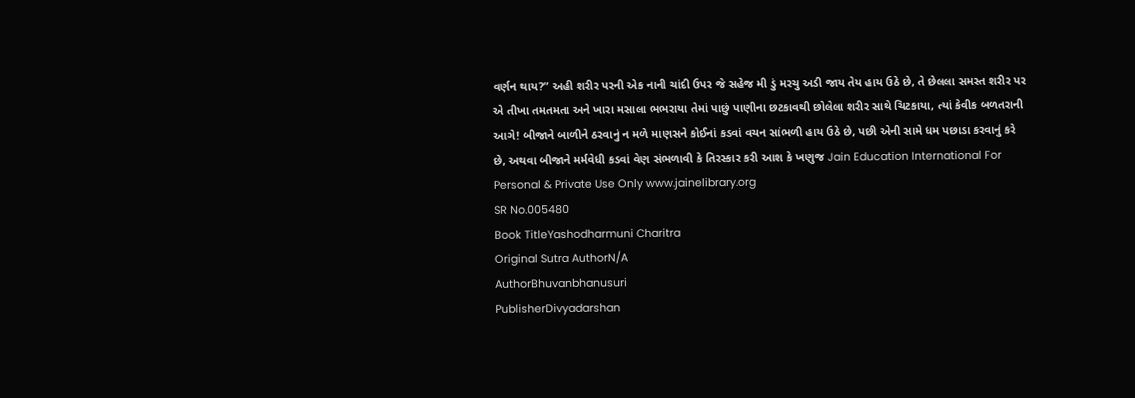વર્ણન થાય?” અહી શરીર પરની એક નાની ચાંદી ઉપર જે સહેજ મી ડું મરચુ અડી જાય તેય હાય ઉઠે છે, તે છેલલા સમસ્ત શરીર પર એ તીખા તમતમતા અને ખારા મસાલા ભભરાયા તેમાં પાછું પાણીના છટકાવથી છોલેલા શરીર સાથે ચિટકાયા, ત્યાં કેવીક બળતરાની આગે! બીજાને બાળીને ઠરવાનું ન મળે માણસને કોઈનાં કડવાં વચન સાંભળી હાય ઉઠે છે, પછી એની સામે ધમ પછાડા કરવાનું કરે છે, અથવા બીજાને મર્મવેધી કડવાં વેણ સંભળાવી કે તિરસ્કાર કરી આશ કે ખણુજ Jain Education International For Personal & Private Use Only www.jainelibrary.org
SR No.005480
Book TitleYashodharmuni Charitra
Original Sutra AuthorN/A
AuthorBhuvanbhanusuri
PublisherDivyadarshan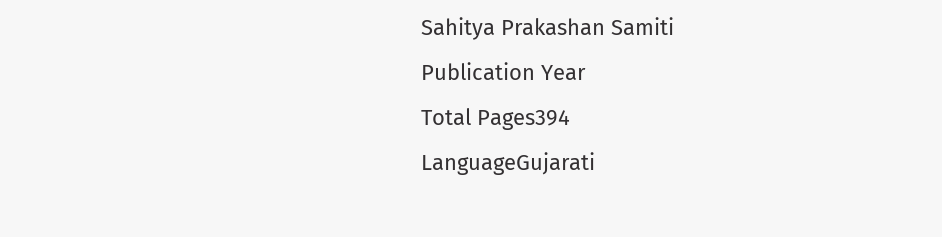Sahitya Prakashan Samiti
Publication Year
Total Pages394
LanguageGujarati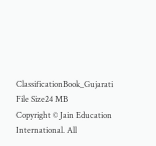ClassificationBook_Gujarati
File Size24 MB
Copyright © Jain Education International. All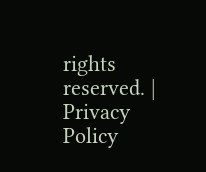rights reserved. | Privacy Policy